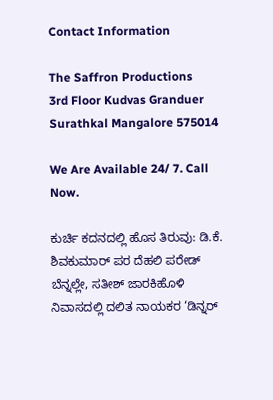Contact Information

The Saffron Productions
3rd Floor Kudvas Granduer
Surathkal Mangalore 575014

We Are Available 24/ 7. Call Now.

ಕುರ್ಚಿ ಕದನದಲ್ಲಿ ಹೊಸ ತಿರುವು: ಡಿ.ಕೆ. ಶಿವಕುಮಾರ್ ಪರ ದೆಹಲಿ ಪರೇಡ್ ಬೆನ್ನಲ್ಲೇ, ಸತೀಶ್ ಜಾರಕಿಹೊಳಿ ನಿವಾಸದಲ್ಲಿ ದಲಿತ ನಾಯಕರ ‘ಡಿನ್ನರ್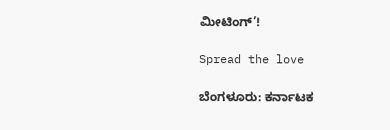ಮೀಟಿಂಗ್’!

Spread the love

ಬೆಂಗಳೂರು: ಕರ್ನಾಟಕ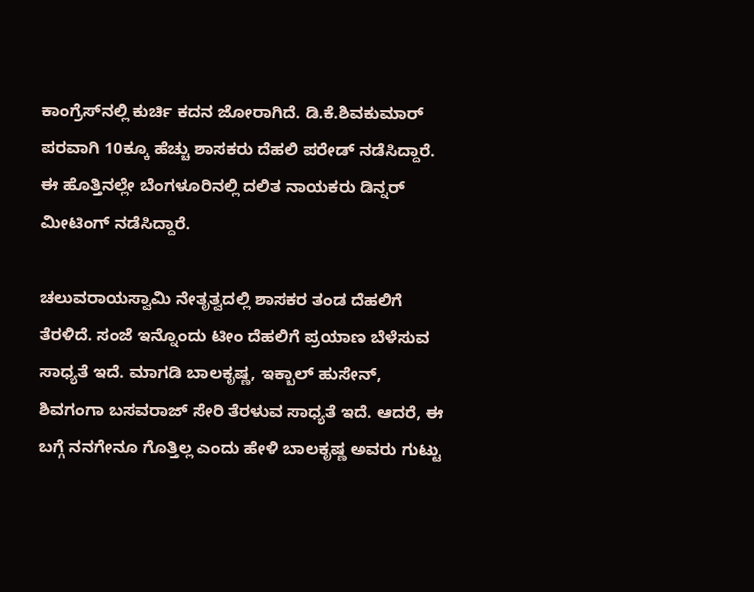ಕಾಂಗ್ರೆಸ್‌ನಲ್ಲಿ ಕುರ್ಚಿ ಕದನ ಜೋರಾಗಿದೆ. ಡಿ.ಕೆ.ಶಿವಕುಮಾರ್ ಪರವಾಗಿ 10ಕ್ಕೂ ಹೆಚ್ಚು ಶಾಸಕರು ದೆಹಲಿ ಪರೇಡ್ ನಡೆಸಿದ್ದಾರೆ. ಈ ಹೊತ್ತಿನಲ್ಲೇ ಬೆಂಗಳೂರಿನಲ್ಲಿ ದಲಿತ ನಾಯಕರು ಡಿನ್ನರ್ ಮೀಟಿಂಗ್ ನಡೆಸಿದ್ದಾರೆ.

ಚಲುವರಾಯಸ್ವಾಮಿ ನೇತೃತ್ವದಲ್ಲಿ ಶಾಸಕರ ತಂಡ ದೆಹಲಿಗೆ ತೆರಳಿದೆ. ಸಂಜೆ ಇನ್ನೊಂದು ಟೀಂ ದೆಹಲಿಗೆ ಪ್ರಯಾಣ ಬೆಳೆಸುವ ಸಾಧ್ಯತೆ ಇದೆ. ಮಾಗಡಿ ಬಾಲಕೃಷ್ಣ, ಇಕ್ಬಾಲ್ ಹುಸೇನ್, ಶಿವಗಂಗಾ ಬಸವರಾಜ್ ಸೇರಿ ತೆರಳುವ ಸಾಧ್ಯತೆ ಇದೆ. ಆದರೆ, ಈ ಬಗ್ಗೆ ನನಗೇನೂ ಗೊತ್ತಿಲ್ಲ ಎಂದು ಹೇಳಿ ಬಾಲಕೃಷ್ಣ ಅವರು ಗುಟ್ಟು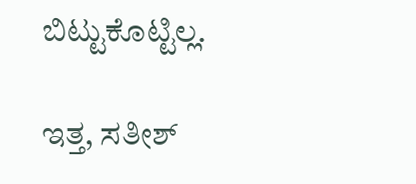ಬಿಟ್ಟುಕೊಟ್ಟಿಲ್ಲ.

ಇತ್ತ, ಸತೀಶ್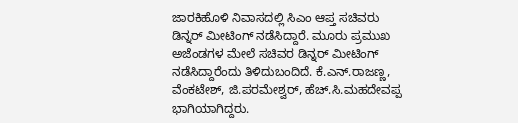ಜಾರಕಿಹೊಳಿ ನಿವಾಸದಲ್ಲಿ ಸಿಎಂ ಆಪ್ತ ಸಚಿವರು ಡಿನ್ನರ್ ಮೀಟಿಂಗ್ ನಡೆಸಿದ್ದಾರೆ. ಮೂರು ಪ್ರಮುಖ ಅಜೆಂಡಗಳ ಮೇಲೆ ಸಚಿವರ ಡಿನ್ನರ್ ಮೀಟಿಂಗ್ ನಡೆಸಿದ್ದಾರೆಂದು ತಿಳಿದುಬಂದಿದೆ. ಕೆ.ಎನ್.ರಾಜಣ್ಣ, ವೆಂಕಟೇಶ್, ಜಿ.ಪರಮೇಶ್ವರ್, ಹೆಚ್.ಸಿ.ಮಹದೇವಪ್ಪ ಭಾಗಿಯಾಗಿದ್ದರು.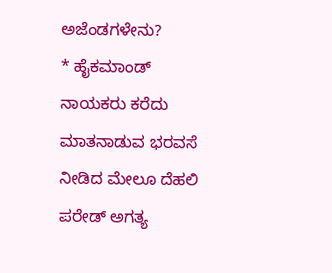ಅಜೆಂಡಗಳೇನು?
* ಹೈಕಮಾಂಡ್ ನಾಯಕರು ಕರೆದು ಮಾತನಾಡುವ ಭರವಸೆ ನೀಡಿದ ಮೇಲೂ ದೆಹಲಿ ಪರೇಡ್ ಅಗತ್ಯ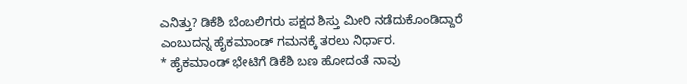ಎನಿತ್ತು? ಡಿಕೆಶಿ ಬೆಂಬಲಿಗರು ಪಕ್ಷದ ಶಿಸ್ತು ಮೀರಿ ನಡೆದುಕೊಂಡಿದ್ದಾರೆ ಎಂಬುದನ್ನ ಹೈಕಮಾಂಡ್ ಗಮನಕ್ಕೆ ತರಲು ನಿರ್ಧಾರ.
* ಹೈಕಮಾಂಡ್ ಭೇಟಿಗೆ ಡಿಕೆಶಿ ಬಣ ಹೋದಂತೆ ನಾವು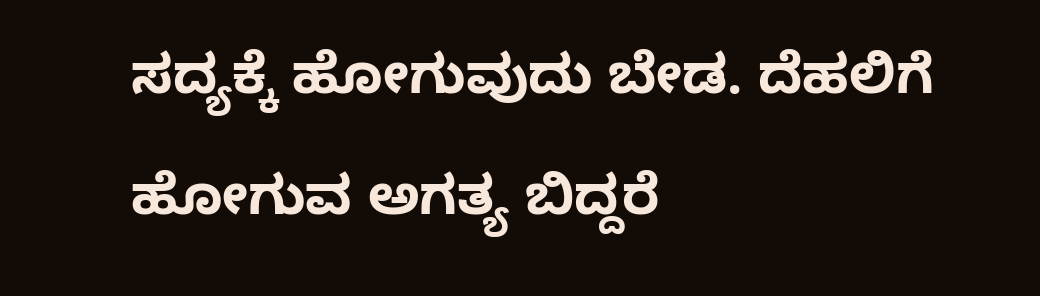ಸದ್ಯಕ್ಕೆ ಹೋಗುವುದು ಬೇಡ. ದೆಹಲಿಗೆ ಹೋಗುವ ಅಗತ್ಯ ಬಿದ್ದರೆ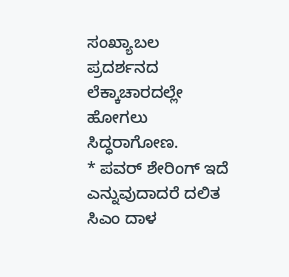ಸಂಖ್ಯಾಬಲ ಪ್ರದರ್ಶನದ ಲೆಕ್ಕಾಚಾರದಲ್ಲೇ ಹೋಗಲು ಸಿದ್ಧರಾಗೋಣ.
* ಪವರ್ ಶೇರಿಂಗ್ ಇದೆ ಎನ್ನುವುದಾದರೆ ದಲಿತ ಸಿಎಂ ದಾಳ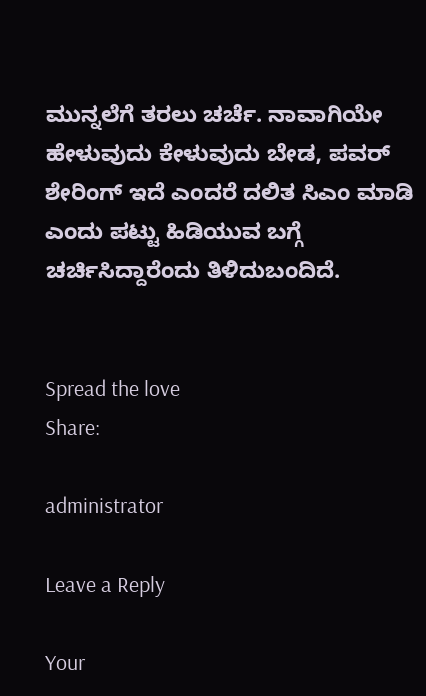ಮುನ್ನಲೆಗೆ ತರಲು ಚರ್ಚೆ. ನಾವಾಗಿಯೇ ಹೇಳುವುದು ಕೇಳುವುದು ಬೇಡ, ಪವರ್ ಶೇರಿಂಗ್ ಇದೆ ಎಂದರೆ ದಲಿತ ಸಿಎಂ ಮಾಡಿ ಎಂದು ಪಟ್ಟು ಹಿಡಿಯುವ ಬಗ್ಗೆ ಚರ್ಚಿಸಿದ್ದಾರೆಂದು ತಿಳಿದುಬಂದಿದೆ.


Spread the love
Share:

administrator

Leave a Reply

Your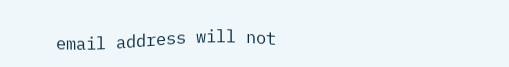email address will not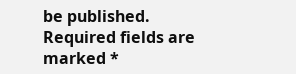be published. Required fields are marked *